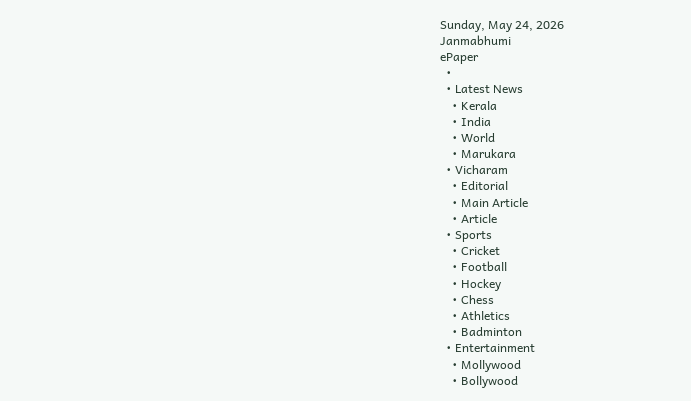Sunday, May 24, 2026
Janmabhumi
ePaper
  •
  • Latest News
    • Kerala
    • India
    • World
    • Marukara
  • Vicharam
    • Editorial
    • Main Article
    • Article
  • Sports
    • Cricket
    • Football
    • Hockey
    • Chess
    • Athletics
    • Badminton
  • Entertainment
    • Mollywood
    • Bollywood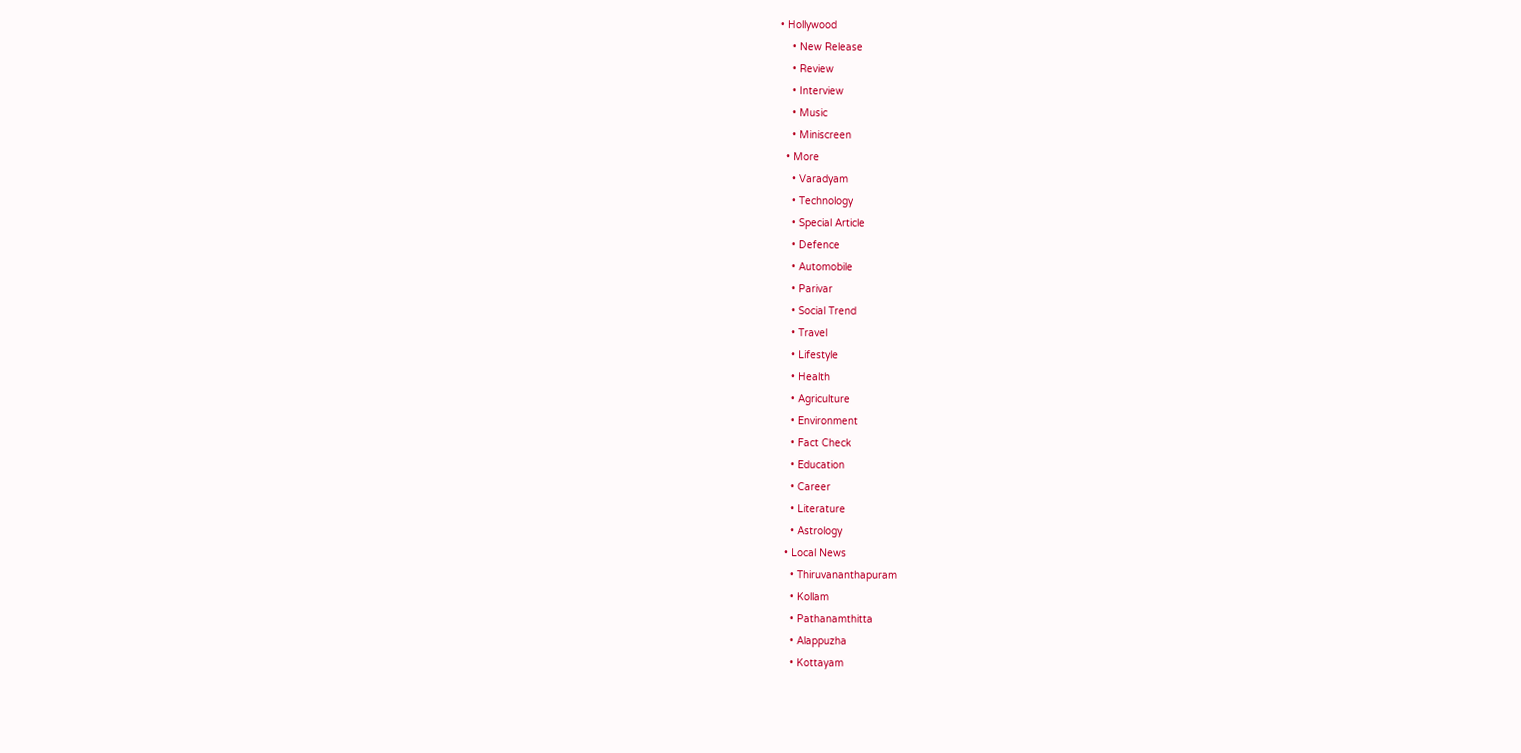• Hollywood
    • New Release
    • Review
    • Interview
    • Music
    • Miniscreen
  • More
    • Varadyam
    • Technology
    • Special Article
    • Defence
    • Automobile
    • Parivar
    • Social Trend
    • Travel
    • Lifestyle
    • Health
    • Agriculture
    • Environment
    • Fact Check
    • Education
    • Career
    • Literature
    • Astrology
  • Local News
    • Thiruvananthapuram
    • Kollam
    • Pathanamthitta
    • Alappuzha
    • Kottayam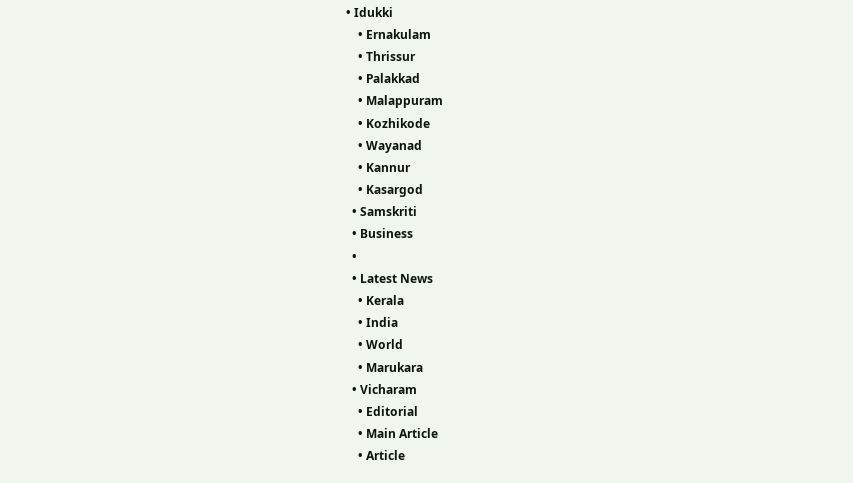• Idukki
    • Ernakulam
    • Thrissur
    • Palakkad
    • Malappuram
    • Kozhikode
    • Wayanad
    • Kannur
    • Kasargod
  • Samskriti
  • Business
  •
  • Latest News
    • Kerala
    • India
    • World
    • Marukara
  • Vicharam
    • Editorial
    • Main Article
    • Article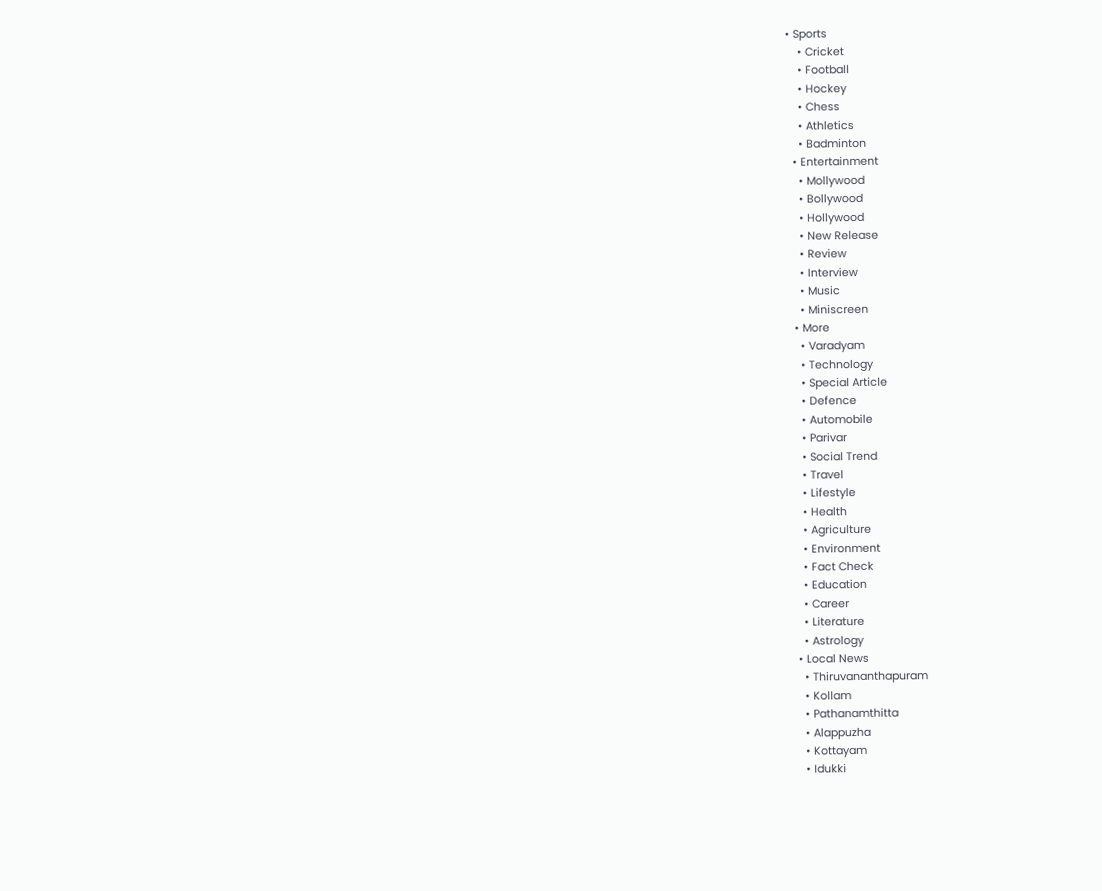• Sports
    • Cricket
    • Football
    • Hockey
    • Chess
    • Athletics
    • Badminton
  • Entertainment
    • Mollywood
    • Bollywood
    • Hollywood
    • New Release
    • Review
    • Interview
    • Music
    • Miniscreen
  • More
    • Varadyam
    • Technology
    • Special Article
    • Defence
    • Automobile
    • Parivar
    • Social Trend
    • Travel
    • Lifestyle
    • Health
    • Agriculture
    • Environment
    • Fact Check
    • Education
    • Career
    • Literature
    • Astrology
  • Local News
    • Thiruvananthapuram
    • Kollam
    • Pathanamthitta
    • Alappuzha
    • Kottayam
    • Idukki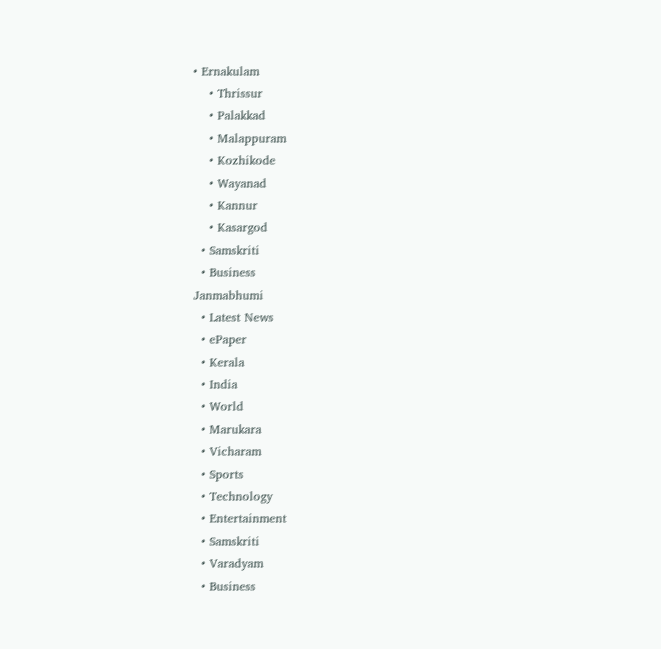• Ernakulam
    • Thrissur
    • Palakkad
    • Malappuram
    • Kozhikode
    • Wayanad
    • Kannur
    • Kasargod
  • Samskriti
  • Business
Janmabhumi
  • Latest News
  • ePaper
  • Kerala
  • India
  • World
  • Marukara
  • Vicharam
  • Sports
  • Technology
  • Entertainment
  • Samskriti
  • Varadyam
  • Business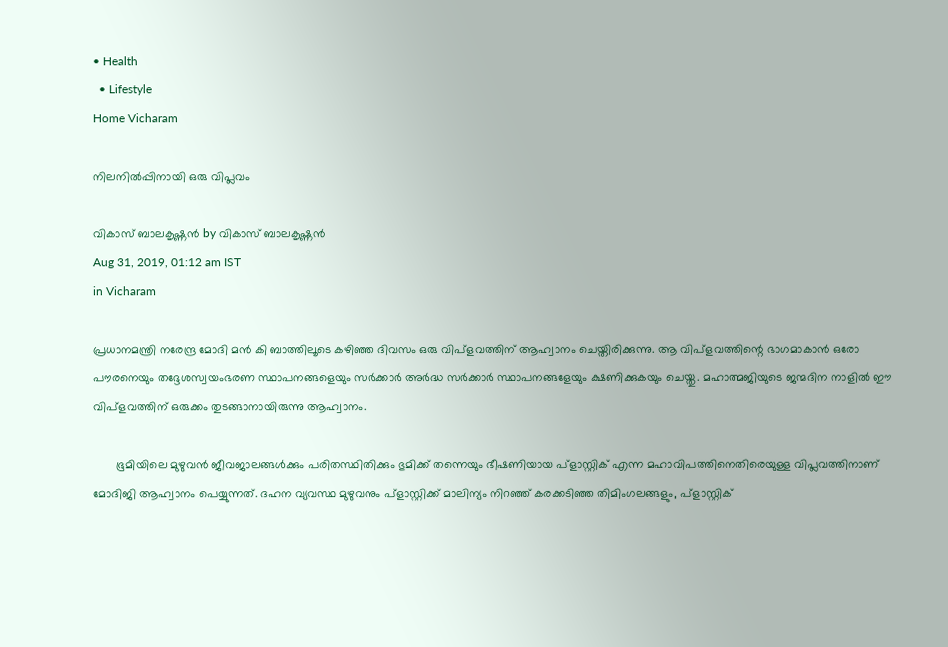• Health
  • Lifestyle
Home Vicharam

നിലനില്‍പ്പിനായി ഒരു വിപ്ലവം

വികാസ് ബാലകൃഷ്ണന്‍ by വികാസ് ബാലകൃഷ്ണന്‍
Aug 31, 2019, 01:12 am IST
in Vicharam

പ്രധാനമന്ത്രി നരേന്ദ്ര മോദി മന്‍ കി ബാത്തിലൂടെ കഴിഞ്ഞ ദിവസം ഒരു വിപ്‌ളവത്തിന് ആഹ്വാനം ചെയ്തിരിക്കുന്നു. ആ വിപ്‌ളവത്തിന്റെ ഭാഗമാകാന്‍ ഒരോ പൗരനെയും തദ്ദേശസ്വയംഭരണ സ്ഥാപനങ്ങളെയും സര്‍ക്കാര്‍ അര്‍ദ്ധ സര്‍ക്കാര്‍ സ്ഥാപനങ്ങളേയും ക്ഷണിക്കുകയും ചെയ്തു. മഹാത്മജിയുടെ ജന്മദിന നാളില്‍ ഈ വിപ്‌ളവത്തിന് ഒരുക്കം തുടങ്ങാനായിരുന്നു ആഹ്വാനം.

       ഭൂമിയിലെ മുഴുവന്‍ ജീവജാലങ്ങള്‍ക്കും പരിതസ്ഥിതിക്കും ഭുമിക്ക് തന്നെയും ഭീഷണിയായ പ്‌ളാസ്റ്റിക് എന്ന മഹാവിപത്തിനെതിരെയുള്ള വിപ്ലവത്തിനാണ് മോദിജി ആഹ്വാനം പെയ്യുന്നത്. ദഹന വ്യവസ്ഥ മുഴുവനും പ്‌ളാസ്റ്റിക്ക് മാലിന്യം നിറഞ്ഞ് കരക്കടിഞ്ഞ തിമിംഗലങ്ങളും, പ്‌ളാസ്റ്റിക്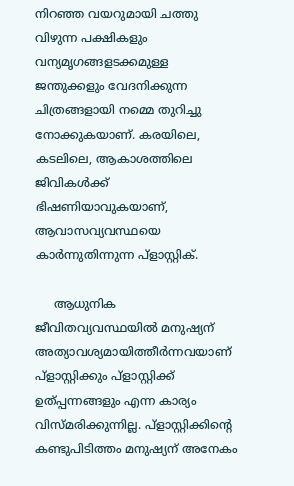നിറഞ്ഞ വയറുമായി ചത്തു വിഴുന്ന പക്ഷികളും വന്യമൃഗങ്ങളടക്കമുള്ള ജന്തുക്കളും വേദനിക്കുന്ന ചിത്രങ്ങളായി നമ്മെ തുറിച്ചു നോക്കുകയാണ്. കരയിലെ, കടലിലെ, ആകാശത്തിലെ ജിവികള്‍ക്ക് ഭിഷണിയാവുകയാണ്, ആവാസവ്യവസ്ഥയെ കാര്‍ന്നുതിന്നുന്ന പ്‌ളാസ്റ്റിക്.

     ആധുനിക ജീവിതവ്യവസ്ഥയില്‍ മനുഷ്യന് അത്യാവശ്യമായിത്തീര്‍ന്നവയാണ് പ്‌ളാസ്റ്റിക്കും പ്‌ളാസ്റ്റിക്ക് ഉത്പ്പന്നങ്ങളും എന്ന കാര്യം വിസ്മരിക്കുന്നില്ല. പ്‌ളാസ്റ്റിക്കിന്റെ കണ്ടുപിടിത്തം മനുഷ്യന് അനേകം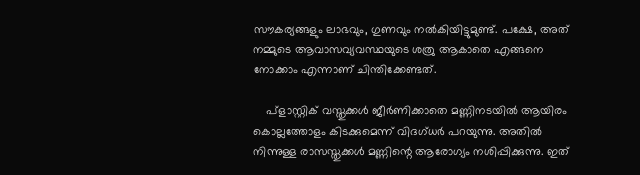സൗകര്യങ്ങളും ലാഭവും, ഗുണവും നല്‍കിയിട്ടുമുണ്ട്. പക്ഷേ, അത് നമ്മുടെ ആവാസവ്യവസ്ഥയുടെ ശത്രു ആകാതെ എങ്ങനെ നോക്കാം എന്നാണ് ചിന്തിക്കേണ്ടത്.

    പ്‌ളാസ്റ്റിക് വസ്തുക്കള്‍ ജീര്‍ണിക്കാതെ മണ്ണിനടയില്‍ ആയിരം കൊല്ലത്തോളം കിടക്കുമെന്ന് വിദഗ്ധര്‍ പറയുന്നു. അതില്‍ നിന്നുള്ള രാസസ്തുക്കള്‍ മണ്ണിന്റെ ആരോഗ്യം നശിപ്പിക്കുന്നു. ഇത്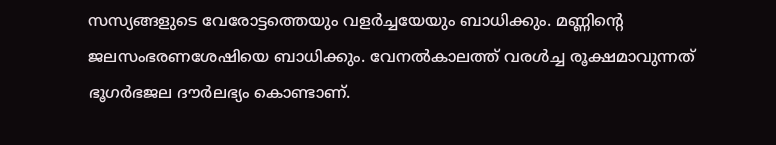സസ്യങ്ങളുടെ വേരോട്ടത്തെയും വളര്‍ച്ചയേയും ബാധിക്കും. മണ്ണിന്റെ ജലസംഭരണശേഷിയെ ബാധിക്കും. വേനല്‍കാലത്ത് വരള്‍ച്ച രൂക്ഷമാവുന്നത് ഭൂഗര്‍ഭജല ദൗര്‍ലഭ്യം കൊണ്ടാണ്.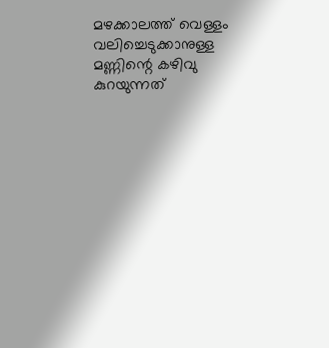മഴക്കാലത്ത് വെള്ളം വലിച്ചെടുക്കാനുള്ള മണ്ണിന്റെ കഴിവു കുറയുന്നത്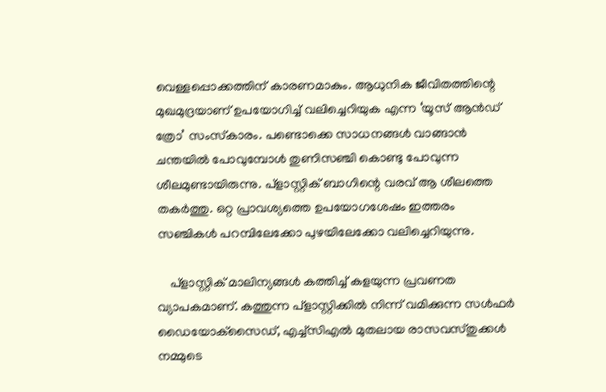വെള്ളപ്പൊക്കത്തിന് കാരണമാകും. ആധുനിക ജീവിതത്തിന്റെ മുഖമുദ്രയാണ് ഉപയോഗിച്ച് വലിച്ചെറിയുക എന്ന ‘യൂസ് ആന്‍ഡ് ത്രോ’ സംസ്‌കാരം. പണ്ടൊക്കെ സാധനങ്ങള്‍ വാങ്ങാന്‍ ചന്തയില്‍ പോവുമ്പോള്‍ തുണിസഞ്ചി കൊണ്ടു പോവുന്ന ശീലമുണ്ടായിരുന്നു. പ്‌ളാസ്റ്റിക് ബാഗിന്റെ വരവ് ആ ശീലത്തെ തകര്‍ത്തു. ഒറ്റ പ്രാവശ്യത്തെ ഉപയോഗശേഷം ഇത്തരം സഞ്ചികള്‍ പറമ്പിലേക്കോ പുഴയിലേക്കോ വലിച്ചെറിയുന്നു.

    പ്‌ളാസ്റ്റിക് മാലിന്യങ്ങള്‍ കത്തിച്ച് കളയുന്ന പ്രവണത വ്യാപകമാണ്. കത്തുന്ന പ്‌ളാസ്റ്റിക്കില്‍ നിന്ന് വമിക്കുന്ന സള്‍ഫര്‍ ഡൈയോക്‌സൈഡ്, എച്ച്‌സിഎല്‍ മുതലായ രാസവസ്തുക്കള്‍ നമ്മുടെ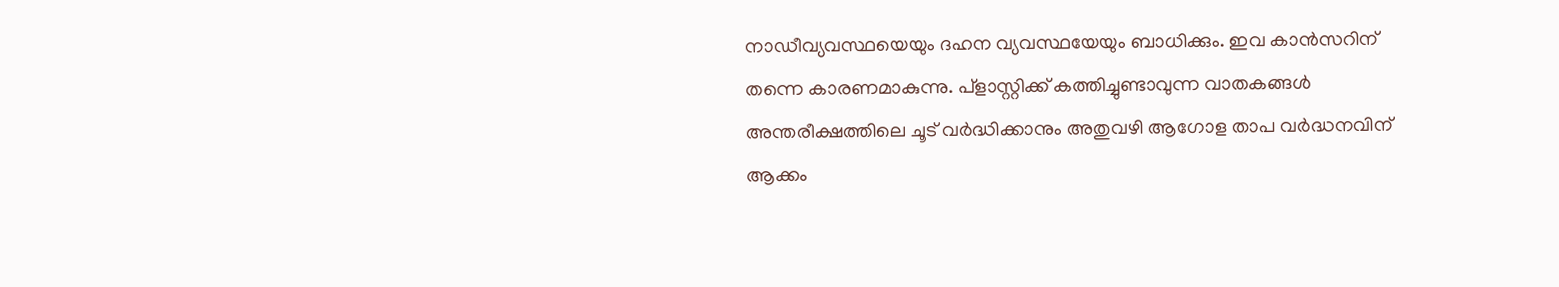നാഡീവ്യവസ്ഥയെയും ദഹന വ്യവസ്ഥയേയും ബാധിക്കും. ഇവ കാന്‍സറിന് തന്നെ കാരണമാകുന്നു. പ്‌ളാസ്റ്റിക്ക് കത്തിച്ചുണ്ടാവുന്ന വാതകങ്ങള്‍ അന്തരീക്ഷത്തിലെ ചൂട് വര്‍ദ്ധിക്കാനും അതുവഴി ആഗോള താപ വര്‍ദ്ധനവിന് ആക്കം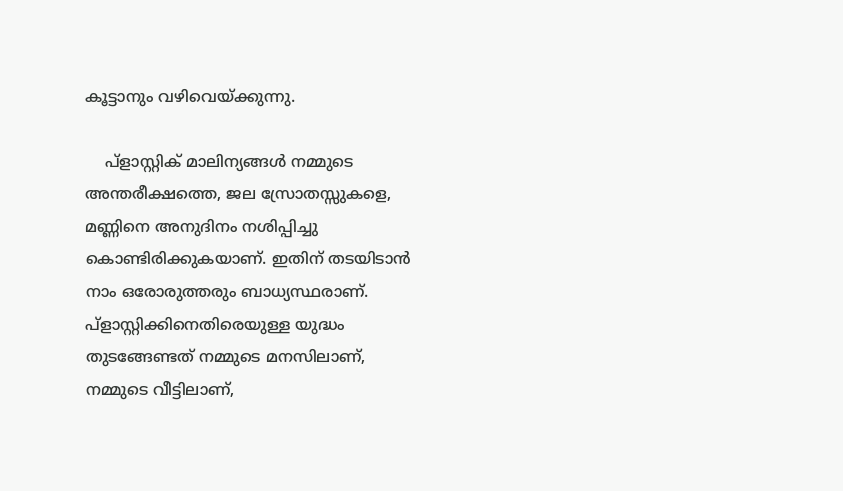കൂട്ടാനും വഴിവെയ്‌ക്കുന്നു.

    പ്‌ളാസ്റ്റിക് മാലിന്യങ്ങള്‍ നമ്മുടെ അന്തരീക്ഷത്തെ, ജല സ്രോതസ്സുകളെ, മണ്ണിനെ അനുദിനം നശിപ്പിച്ചു കൊണ്ടിരിക്കുകയാണ്. ഇതിന് തടയിടാന്‍ നാം ഒരോരുത്തരും ബാധ്യസ്ഥരാണ്. പ്‌ളാസ്റ്റിക്കിനെതിരെയുള്ള യുദ്ധം തുടങ്ങേണ്ടത് നമ്മുടെ മനസിലാണ്, നമ്മുടെ വീട്ടിലാണ്,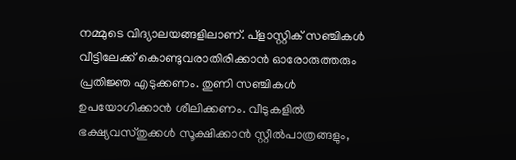നമ്മുടെ വിദ്യാലയങ്ങളിലാണ്. പ്‌ളാസ്റ്റിക് സഞ്ചികള്‍ വീട്ടിലേക്ക് കൊണ്ടുവരാതിരിക്കാന്‍ ഓരോരുത്തരും പ്രതിജ്ഞ എടുക്കണം. തുണി സഞ്ചികള്‍ ഉപയോഗിക്കാന്‍ ശീലിക്കണം. വീടുകളില്‍ ഭക്ഷ്യവസ്തുക്കള്‍ സൂക്ഷിക്കാന്‍ സ്റ്റീല്‍പാത്രങ്ങളും,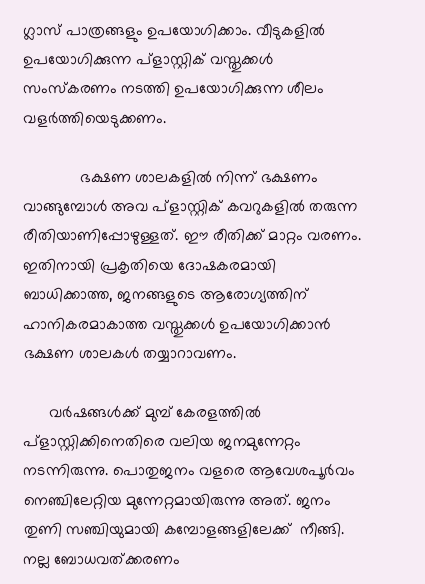ഗ്ലാസ് പാത്രങ്ങളും ഉപയോഗിക്കാം. വീടുകളില്‍ ഉപയോഗിക്കുന്ന പ്‌ളാസ്റ്റിക് വസ്തുക്കള്‍ സംസ്‌കരണം നടത്തി ഉപയോഗിക്കുന്ന ശീലം വളര്‍ത്തിയെടുക്കണം.

             ഭക്ഷണ ശാലകളില്‍ നിന്ന് ഭക്ഷണം വാങ്ങുമ്പോള്‍ അവ പ്‌ളാസ്റ്റിക് കവറുകളില്‍ തരുന്ന രീതിയാണിപ്പോഴുള്ളത്. ഈ രീതിക്ക് മാറ്റം വരണം. ഇതിനായി പ്രകൃതിയെ ദോഷകരമായി ബാധിക്കാത്ത, ജനങ്ങളുടെ ആരോഗ്യത്തിന് ഹാനികരമാകാത്ത വസ്തുക്കള്‍ ഉപയോഗിക്കാന്‍ ഭക്ഷണ ശാലകള്‍ തയ്യാറാവണം.

      വര്‍ഷങ്ങള്‍ക്ക് മുമ്പ് കേരളത്തില്‍ പ്‌ളാസ്റ്റിക്കിനെതിരെ വലിയ ജനമുന്നേറ്റം നടന്നിരുന്നു. പൊതുജനം വളരെ ആവേശപൂര്‍വം നെഞ്ചിലേറ്റിയ മുന്നേറ്റമായിരുന്നു അത്. ജനം തുണി സഞ്ചിയുമായി കമ്പോളങ്ങളിലേക്ക്  നീങ്ങി. നല്ല ബോധവത്ക്കരണം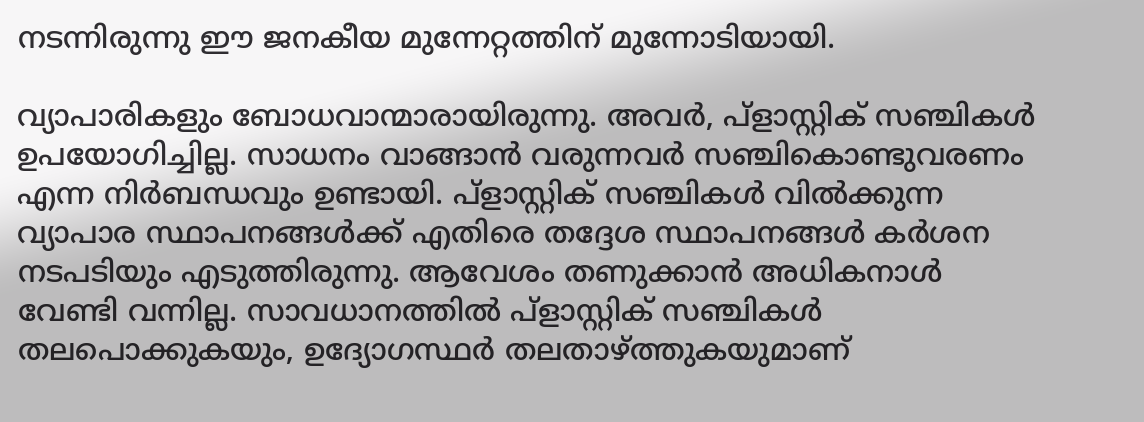നടന്നിരുന്നു ഈ ജനകീയ മുന്നേറ്റത്തിന് മുന്നോടിയായി.

വ്യാപാരികളും ബോധവാന്മാരായിരുന്നു. അവര്‍, പ്‌ളാസ്റ്റിക് സഞ്ചികള്‍ ഉപയോഗിച്ചില്ല. സാധനം വാങ്ങാന്‍ വരുന്നവര്‍ സഞ്ചികൊണ്ടുവരണം എന്ന നിര്‍ബന്ധവും ഉണ്ടായി. പ്‌ളാസ്റ്റിക് സഞ്ചികള്‍ വില്‍ക്കുന്ന വ്യാപാര സ്ഥാപനങ്ങള്‍ക്ക് എതിരെ തദ്ദേശ സ്ഥാപനങ്ങള്‍ കര്‍ശന നടപടിയും എടുത്തിരുന്നു. ആവേശം തണുക്കാന്‍ അധികനാള്‍ വേണ്ടി വന്നില്ല. സാവധാനത്തില്‍ പ്‌ളാസ്റ്റിക് സഞ്ചികള്‍ തലപൊക്കുകയും, ഉദ്യോഗസ്ഥര്‍ തലതാഴ്‌ത്തുകയുമാണ്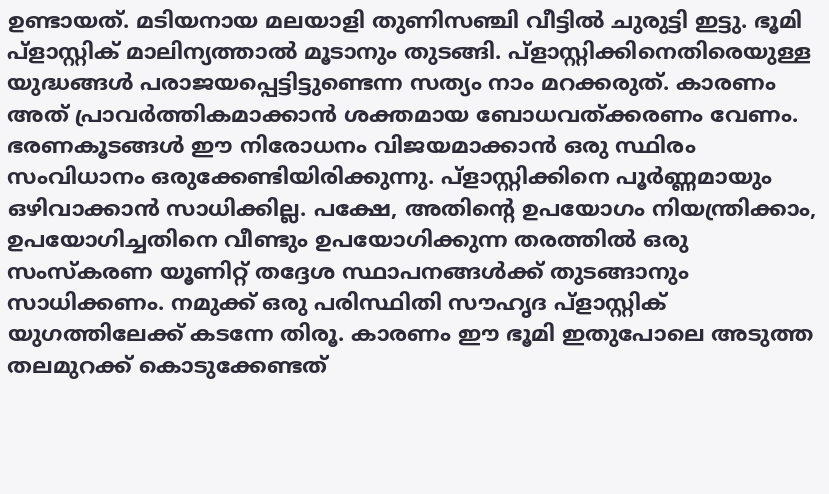ഉണ്ടായത്. മടിയനായ മലയാളി തുണിസഞ്ചി വീട്ടില്‍ ചുരുട്ടി ഇട്ടു. ഭൂമി പ്‌ളാസ്റ്റിക് മാലിന്യത്താല്‍ മൂടാനും തുടങ്ങി. പ്‌ളാസ്റ്റിക്കിനെതിരെയുള്ള യുദ്ധങ്ങള്‍ പരാജയപ്പെട്ടിട്ടുണ്ടെന്ന സത്യം നാം മറക്കരുത്. കാരണം അത് പ്രാവര്‍ത്തികമാക്കാന്‍ ശക്തമായ ബോധവത്ക്കരണം വേണം. ഭരണകൂടങ്ങള്‍ ഈ നിരോധനം വിജയമാക്കാന്‍ ഒരു സ്ഥിരം സംവിധാനം ഒരുക്കേണ്ടിയിരിക്കുന്നു. പ്‌ളാസ്റ്റിക്കിനെ പൂര്‍ണ്ണമായും ഒഴിവാക്കാന്‍ സാധിക്കില്ല. പക്ഷേ, അതിന്റെ ഉപയോഗം നിയന്ത്രിക്കാം, ഉപയോഗിച്ചതിനെ വീണ്ടും ഉപയോഗിക്കുന്ന തരത്തില്‍ ഒരു സംസ്‌കരണ യൂണിറ്റ് തദ്ദേശ സ്ഥാപനങ്ങള്‍ക്ക് തുടങ്ങാനും സാധിക്കണം. നമുക്ക് ഒരു പരിസ്ഥിതി സൗഹൃദ പ്‌ളാസ്റ്റിക് യുഗത്തിലേക്ക് കടന്നേ തിരൂ. കാരണം ഈ ഭൂമി ഇതുപോലെ അടുത്ത തലമുറക്ക് കൊടുക്കേണ്ടത്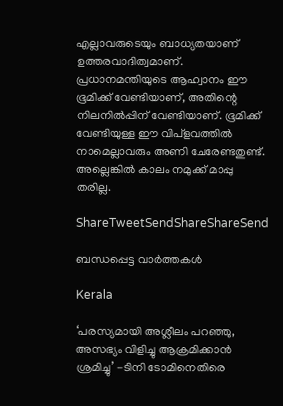എല്ലാവരുടെയും ബാധ്യതയാണ് ഉത്തരവാദിത്വമാണ്. പ്രധാനമന്തിയുടെ ആഹ്വാനം ഈ ഭൂമിക്ക് വേണ്ടിയാണ്, അതിന്റെ നിലനില്‍പ്പിന് വേണ്ടിയാണ്. ഭൂമിക്ക് വേണ്ടിയുള്ള ഈ വിപ്‌ളവത്തില്‍ നാമെല്ലാവരും അണി ചേരേണ്ടതുണ്ട്. അല്ലെങ്കില്‍ കാലം നമുക്ക് മാപ്പു തരില്ല.

ShareTweetSendShareShareSend

ബന്ധപ്പെട്ട വാര്‍ത്തകള്‍

Kerala

‘പരസ്യമായി അശ്ലീലം പറഞ്ഞു, അസഭ്യം വിളിച്ചു ആക്രമിക്കാൻ ശ്രമിച്ചു’ -ടിനി ടോമിനെതിരെ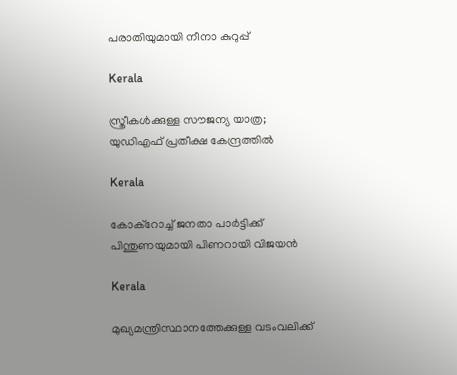പരാതിയുമായി നീനാ കുറുപ്പ്

Kerala

സ്ത്രീകള്‍ക്കുള്ള സൗജന്യ യാത്ര; യുഡിഎഫ് പ്രതീക്ഷ കേന്ദ്രത്തില്‍

Kerala

കോക്റോച്ച് ജനതാ പാർട്ടിക്ക് പിന്തുണയുമായി പിണറായി വിജയൻ

Kerala

മുഖ്യമന്ത്രിസ്ഥാനത്തേക്കുള്ള വടംവലിക്ക്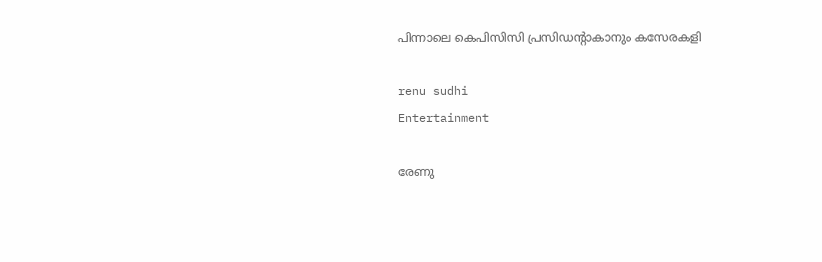പിന്നാലെ കെപിസിസി പ്രസിഡന്റാകാനും കസേരകളി

renu sudhi
Entertainment

രേണു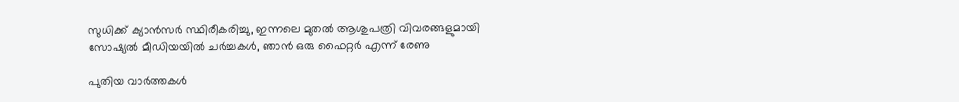സുധിക്ക് ക്യാൻസർ സ്ഥിരീകരിച്ചു, ഇന്നലെ മുതൽ ആശുപത്രി വിവരങ്ങളുമായി സോഷ്യൽ മീഡിയയിൽ ചർച്ചകൾ, ഞാൻ ഒരു ഫൈറ്റർ എന്ന് രേണു

പുതിയ വാര്‍ത്തകള്‍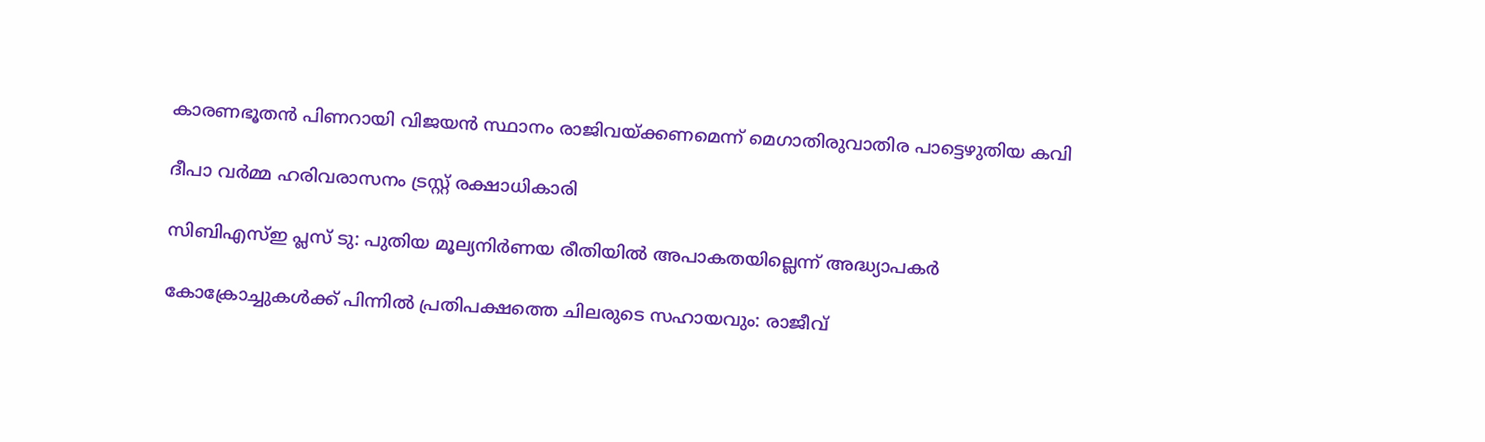കാരണഭൂതന്‍ പിണറായി വിജയന്‍ സ്ഥാനം രാജിവയ്‌ക്കണമെന്ന് മെഗാതിരുവാതിര പാട്ടെഴുതിയ കവി

ദീപാ വര്‍മ്മ ഹരിവരാസനം ട്രസ്റ്റ് രക്ഷാധികാരി

സിബിഎസ്ഇ പ്ലസ് ടു: പുതിയ മൂല്യനിര്‍ണയ രീതിയില്‍ അപാകതയില്ലെന്ന് അദ്ധ്യാപകര്‍

കോക്രോച്ചുകള്‍ക്ക് പിന്നില്‍ പ്രതിപക്ഷത്തെ ചിലരുടെ സഹായവും: രാജീവ്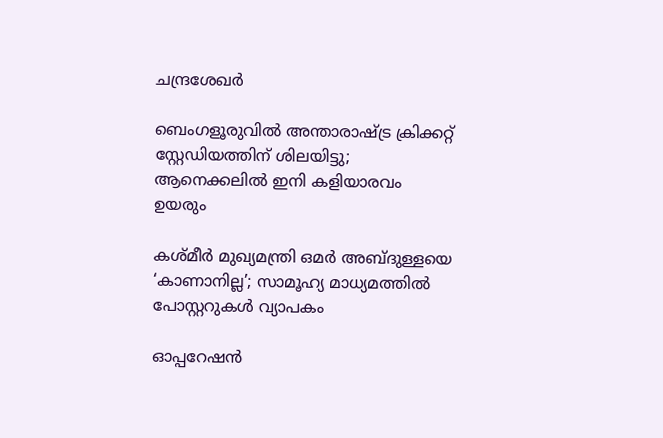ചന്ദ്രശേഖര്‍

ബെംഗളൂരുവില്‍ അന്താരാഷ്‌ട്ര ക്രിക്കറ്റ് സ്റ്റേഡിയത്തിന് ശിലയിട്ടു; ആനെക്കലില്‍ ഇനി കളിയാരവം ഉയരും

കശ്മീർ മുഖ്യമന്ത്രി ഒമർ അബ്ദുള്ളയെ ‘കാണാനില്ല’; സാമൂഹ്യ മാധ്യമത്തിൽ പോസ്റ്ററുകൾ വ്യാപകം

ഓപ്പറേഷൻ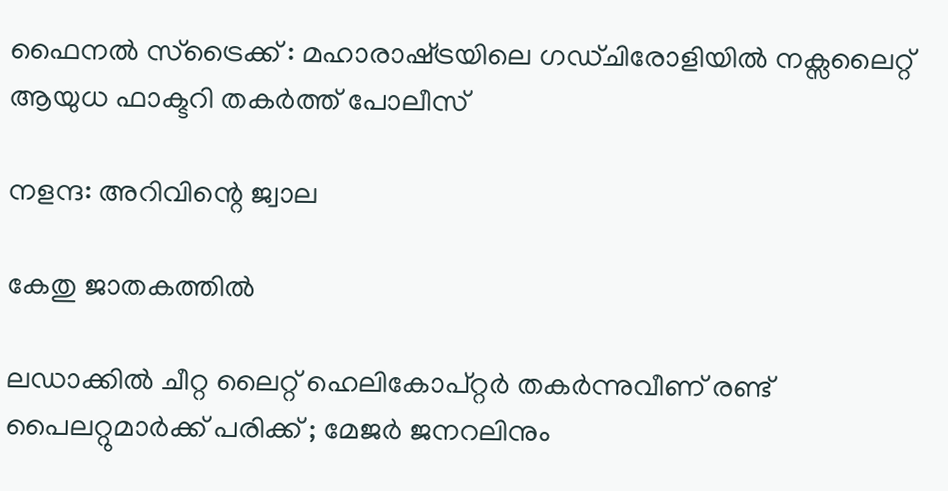ഫൈനൽ സ്ട്രൈക്ക് : മഹാരാഷ്‌ട്രയിലെ ഗഡ്ചിരോളിയിൽ നക്സലൈറ്റ് ആയുധ ഫാക്ടറി തകർത്ത് പോലീസ്

നളന്ദ: അറിവിന്റെ ജ്വാല

കേതു ജാതകത്തില്‍

ലഡാക്കിൽ ചീറ്റ ലൈറ്റ് ഹെലികോപ്റ്റർ തകർന്നുവീണ് രണ്ട് പൈലറ്റുമാർക്ക് പരിക്ക് ; മേജർ ജനറലിനും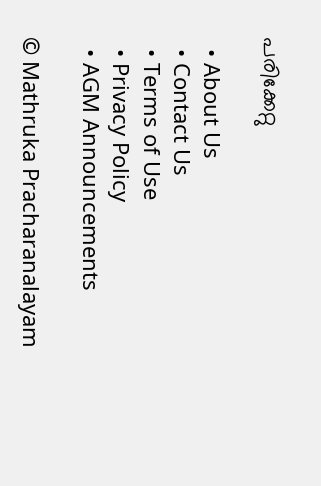പരിക്കേറ്റു

  • About Us
  • Contact Us
  • Terms of Use
  • Privacy Policy
  • AGM Announcements

© Mathruka Pracharanalayam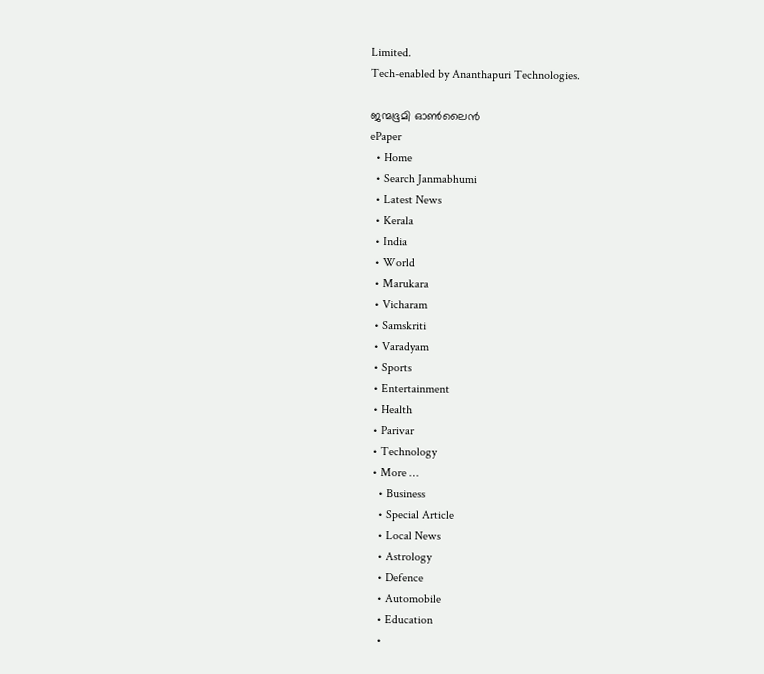Limited.
Tech-enabled by Ananthapuri Technologies.

ജന്മഭൂമി ഓണ്‍ലൈന്‍
ePaper
  • Home
  • Search Janmabhumi
  • Latest News
  • Kerala
  • India
  • World
  • Marukara
  • Vicharam
  • Samskriti
  • Varadyam
  • Sports
  • Entertainment
  • Health
  • Parivar
  • Technology
  • More …
    • Business
    • Special Article
    • Local News
    • Astrology
    • Defence
    • Automobile
    • Education
    •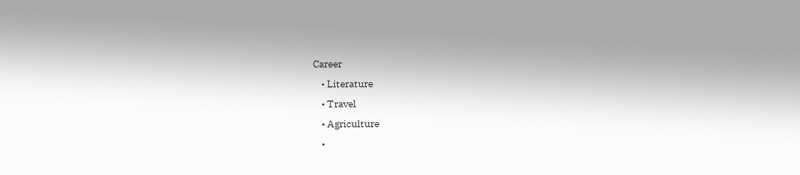Career
    • Literature
    • Travel
    • Agriculture
    •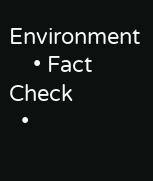Environment
    • Fact Check
  •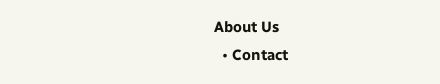About Us
  • Contact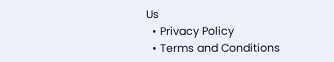Us
  • Privacy Policy
  • Terms and Conditions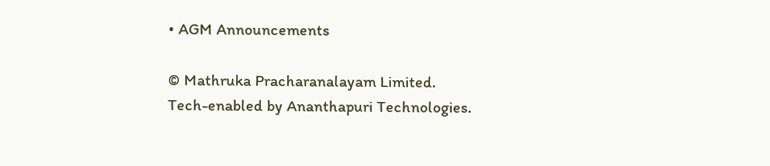• AGM Announcements

© Mathruka Pracharanalayam Limited.
Tech-enabled by Ananthapuri Technologies.